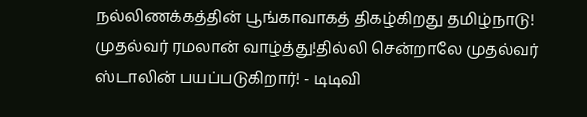நல்லிணக்கத்தின் பூங்காவாகத் திகழ்கிறது தமிழ்நாடு! முதல்வர் ரமலான் வாழ்த்து!தில்லி சென்றாலே முதல்வர் ஸ்டாலின் பயப்படுகிறார்! - டிடிவி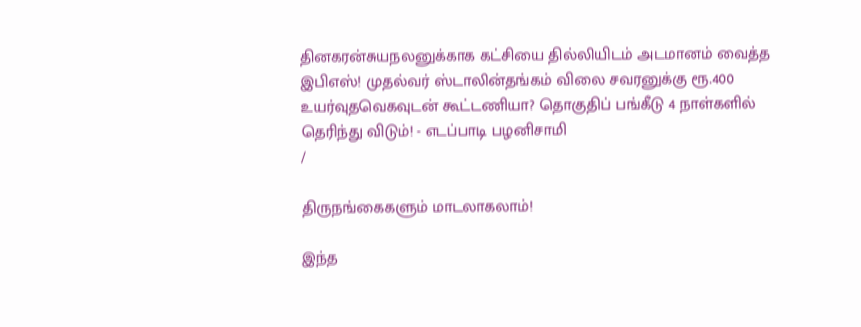தினகரன்சுயநலனுக்காக கட்சியை தில்லியிடம் அடமானம் வைத்த இபிஎஸ்! முதல்வர் ஸ்டாலின்தங்கம் விலை சவரனுக்கு ரூ.400 உயர்வுதவெகவுடன் கூட்டணியா? தொகுதிப் பங்கீடு 4 நாள்களில் தெரிந்து விடும்! - எடப்பாடி பழனிசாமி
/

திருநங்கைகளும் மாடலாகலாம்!

இந்த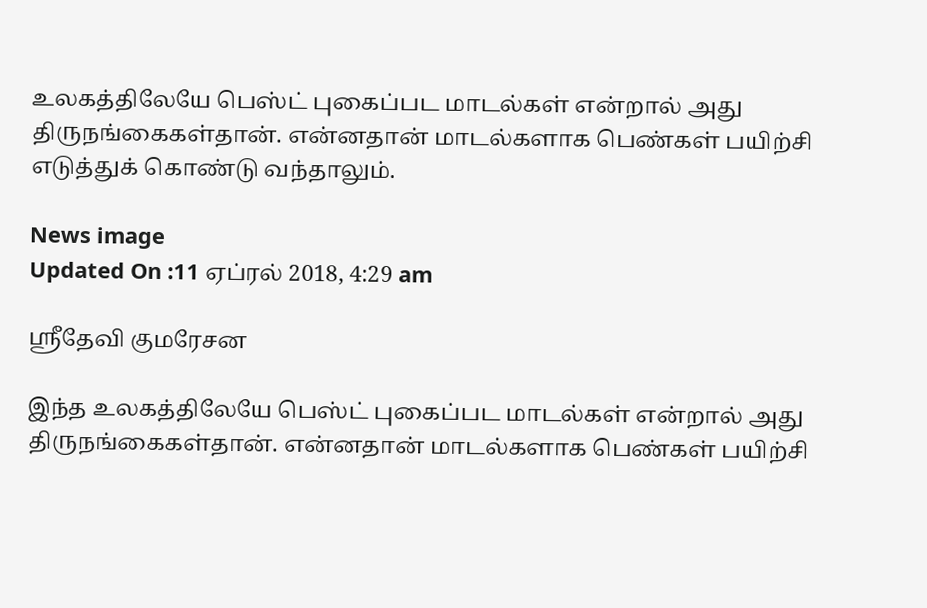உலகத்திலேயே பெஸ்ட் புகைப்பட மாடல்கள் என்றால் அது திருநங்கைகள்தான். என்னதான் மாடல்களாக பெண்கள் பயிற்சி எடுத்துக் கொண்டு வந்தாலும்.

News image
Updated On :11 ஏப்ரல் 2018, 4:29 am

ஸ்ரீதேவி குமரேசன

இந்த உலகத்திலேயே பெஸ்ட் புகைப்பட மாடல்கள் என்றால் அது திருநங்கைகள்தான். என்னதான் மாடல்களாக பெண்கள் பயிற்சி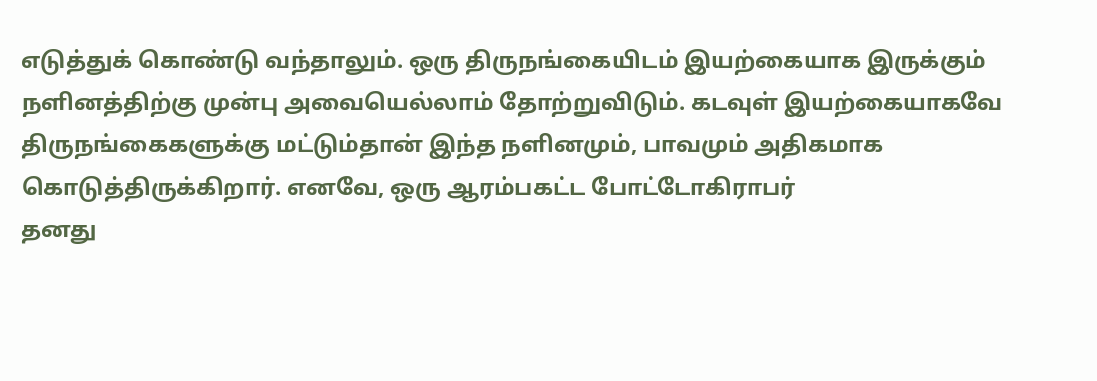எடுத்துக் கொண்டு வந்தாலும். ஒரு திருநங்கையிடம் இயற்கையாக இருக்கும் நளினத்திற்கு முன்பு அவையெல்லாம் தோற்றுவிடும். கடவுள் இயற்கையாகவே திருநங்கைகளுக்கு மட்டும்தான் இந்த நளினமும், பாவமும் அதிகமாக கொடுத்திருக்கிறார். எனவே, ஒரு ஆரம்பகட்ட போட்டோகிராபர்
தனது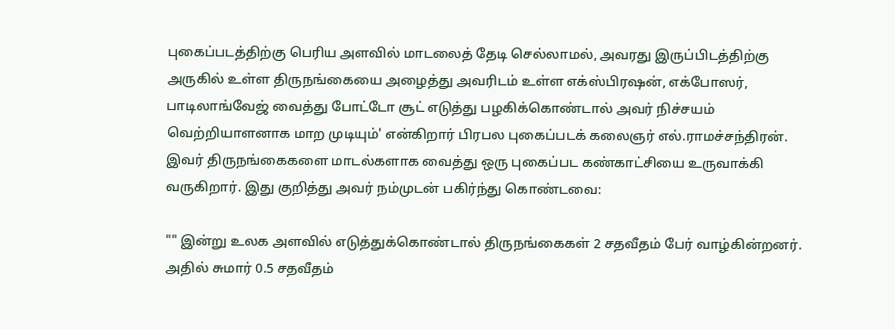புகைப்படத்திற்கு பெரிய அளவில் மாடலைத் தேடி செல்லாமல், அவரது இருப்பிடத்திற்கு அருகில் உள்ள திருநங்கையை அழைத்து அவரிடம் உள்ள எக்ஸ்பிரஷன், எக்போஸர், பாடிலாங்வேஜ் வைத்து போட்டோ சூட் எடுத்து பழகிக்கொண்டால் அவர் நிச்சயம் வெற்றியாளனாக மாற முடியும்' என்கிறார் பிரபல புகைப்படக் கலைஞர் எல்.ராமச்சந்திரன். இவர் திருநங்கைகளை மாடல்களாக வைத்து ஒரு புகைப்பட கண்காட்சியை உருவாக்கி வருகிறார். இது குறித்து அவர் நம்முடன் பகிர்ந்து கொண்டவை:

"" இன்று உலக அளவில் எடுத்துக்கொண்டால் திருநங்கைகள் 2 சதவீதம் பேர் வாழ்கின்றனர். அதில் சுமார் 0.5 சதவீதம்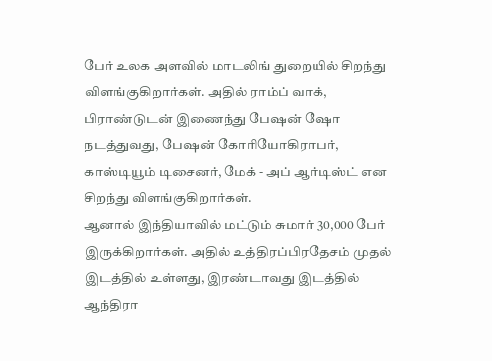பேர் உலக அளவில் மாடலிங் துறையில் சிறந்து விளங்குகிறார்கள். அதில் ராம்ப் வாக், பிராண்டுடன் இணைந்து பேஷன் ஷோ நடத்துவது, பேஷன் கோரியோகிராபர், காஸ்டியூம் டிசைனர், மேக் - அப் ஆர்டிஸ்ட் என சிறந்து விளங்குகிறார்கள்.
ஆனால் இந்தியாவில் மட்டும் சுமார் 30,000 பேர் இருக்கிறார்கள். அதில் உத்திரப்பிரதேசம் முதல் இடத்தில் உள்ளது, இரண்டாவது இடத்தில் ஆந்திரா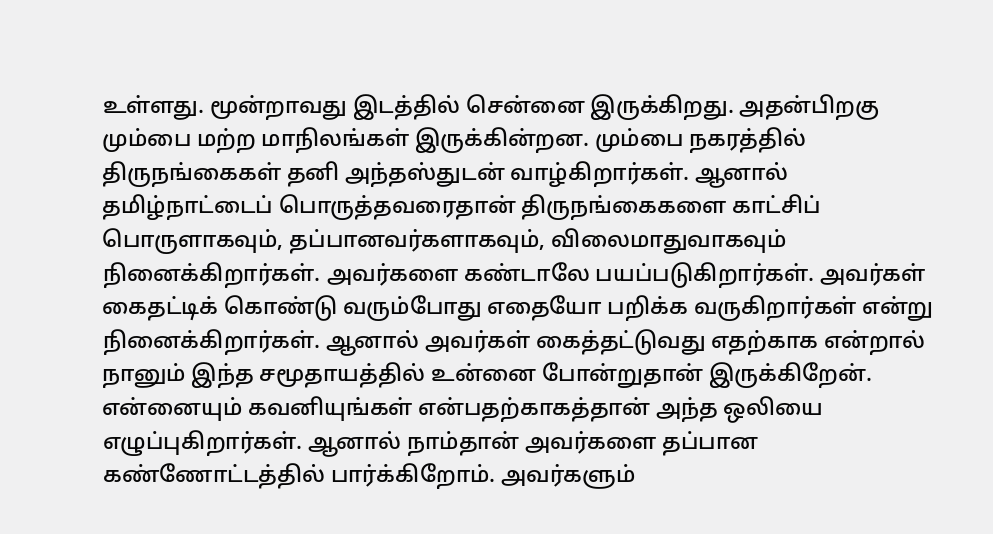உள்ளது. மூன்றாவது இடத்தில் சென்னை இருக்கிறது. அதன்பிறகு மும்பை மற்ற மாநிலங்கள் இருக்கின்றன. மும்பை நகரத்தில் திருநங்கைகள் தனி அந்தஸ்துடன் வாழ்கிறார்கள். ஆனால் தமிழ்நாட்டைப் பொருத்தவரைதான் திருநங்கைகளை காட்சிப் பொருளாகவும், தப்பானவர்களாகவும், விலைமாதுவாகவும் நினைக்கிறார்கள். அவர்களை கண்டாலே பயப்படுகிறார்கள். அவர்கள் கைதட்டிக் கொண்டு வரும்போது எதையோ பறிக்க வருகிறார்கள் என்று நினைக்கிறார்கள். ஆனால் அவர்கள் கைத்தட்டுவது எதற்காக என்றால் நானும் இந்த சமூதாயத்தில் உன்னை போன்றுதான் இருக்கிறேன். என்னையும் கவனியுங்கள் என்பதற்காகத்தான் அந்த ஒலியை எழுப்புகிறார்கள். ஆனால் நாம்தான் அவர்களை தப்பான கண்ணோட்டத்தில் பார்க்கிறோம். அவர்களும்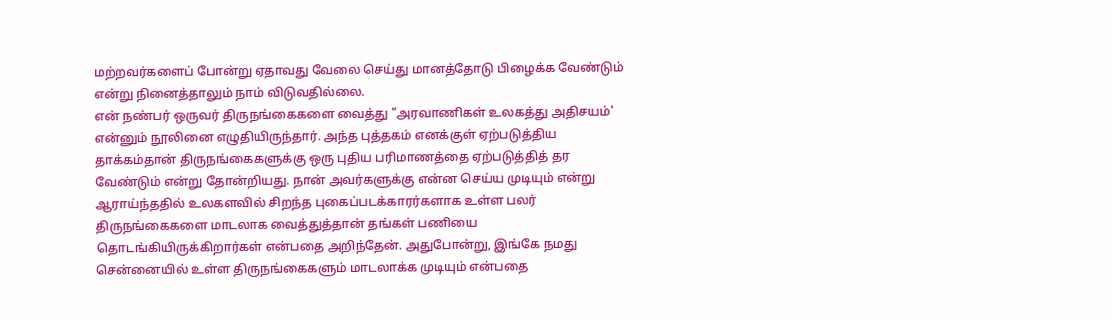மற்றவர்களைப் போன்று ஏதாவது வேலை செய்து மானத்தோடு பிழைக்க வேண்டும் என்று நினைத்தாலும் நாம் விடுவதில்லை.
என் நண்பர் ஒருவர் திருநங்கைகளை வைத்து "அரவாணிகள் உலகத்து அதிசயம்' என்னும் நூலினை எழுதியிருந்தார். அந்த புத்தகம் எனக்குள் ஏற்படுத்திய தாக்கம்தான் திருநங்கைகளுக்கு ஒரு புதிய பரிமாணத்தை ஏற்படுத்தித் தர வேண்டும் என்று தோன்றியது. நான் அவர்களுக்கு என்ன செய்ய முடியும் என்று ஆராய்ந்ததில் உலகளவில் சிறந்த புகைப்படக்காரர்களாக உள்ள பலர் திருநங்கைகளை மாடலாக வைத்துத்தான் தங்கள் பணியை தொடங்கியிருக்கிறார்கள் என்பதை அறிந்தேன். அதுபோன்று, இங்கே நமது சென்னையில் உள்ள திருநங்கைகளும் மாடலாக்க முடியும் என்பதை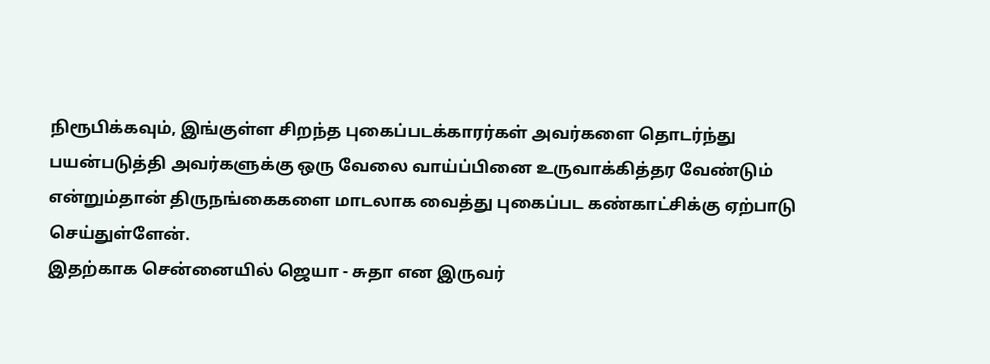நிரூபிக்கவும், இங்குள்ள சிறந்த புகைப்படக்காரர்கள் அவர்களை தொடர்ந்து பயன்படுத்தி அவர்களுக்கு ஒரு வேலை வாய்ப்பினை உருவாக்கித்தர வேண்டும் என்றும்தான் திருநங்கைகளை மாடலாக வைத்து புகைப்பட கண்காட்சிக்கு ஏற்பாடு செய்துள்ளேன்.
இதற்காக சென்னையில் ஜெயா - சுதா என இருவர்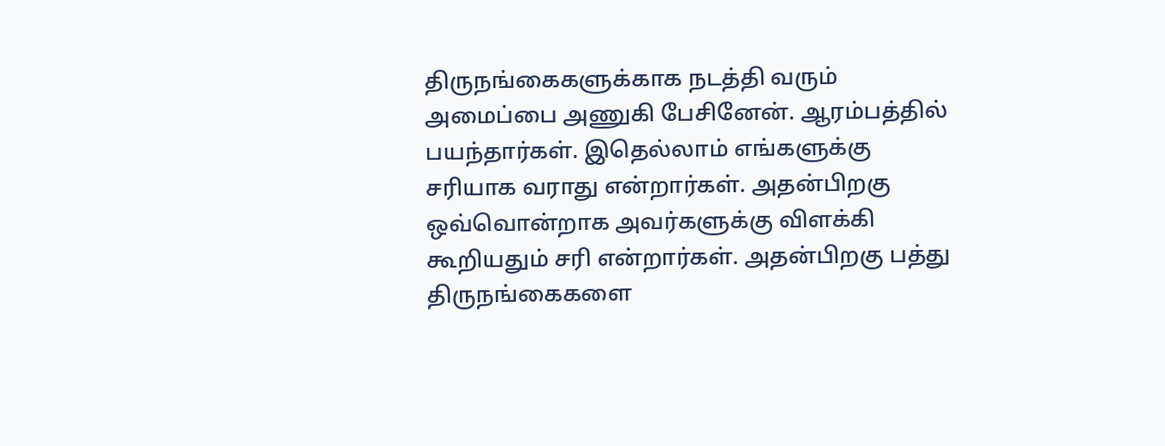திருநங்கைகளுக்காக நடத்தி வரும் அமைப்பை அணுகி பேசினேன். ஆரம்பத்தில் பயந்தார்கள். இதெல்லாம் எங்களுக்கு சரியாக வராது என்றார்கள். அதன்பிறகு ஒவ்வொன்றாக அவர்களுக்கு விளக்கி கூறியதும் சரி என்றார்கள். அதன்பிறகு பத்து திருநங்கைகளை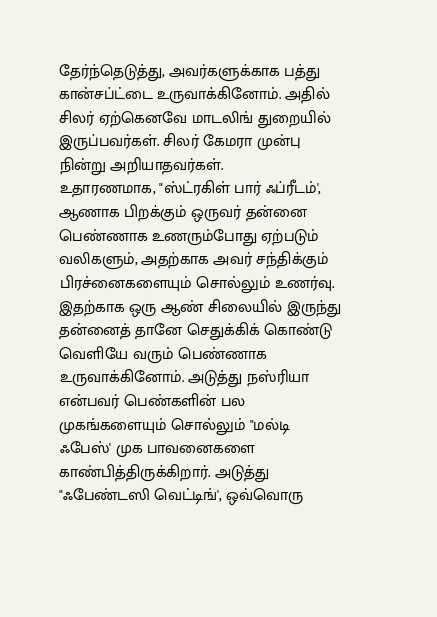தேர்ந்தெடுத்து, அவர்களுக்காக பத்து கான்சப்ட்டை உருவாக்கினோம். அதில் சிலர் ஏற்கெனவே மாடலிங் துறையில் இருப்பவர்கள். சிலர் கேமரா முன்பு நின்று அறியாதவர்கள்.
உதாரணமாக, "ஸ்ட்ரகிள் பார் ஃப்ரீடம்', ஆணாக பிறக்கும் ஒருவர் தன்னை பெண்ணாக உணரும்போது ஏற்படும் வலிகளும், அதற்காக அவர் சந்திக்கும் பிரச்னைகளையும் சொல்லும் உணர்வு. இதற்காக ஒரு ஆண் சிலையில் இருந்து தன்னைத் தானே செதுக்கிக் கொண்டு வெளியே வரும் பெண்ணாக உருவாக்கினோம். அடுத்து நஸ்ரியா என்பவர் பெண்களின் பல முகங்களையும் சொல்லும் "மல்டி ஃபேஸ்' முக பாவனைகளை காண்பித்திருக்கிறார். அடுத்து "ஃபேண்டஸி வெட்டிங்', ஒவ்வொரு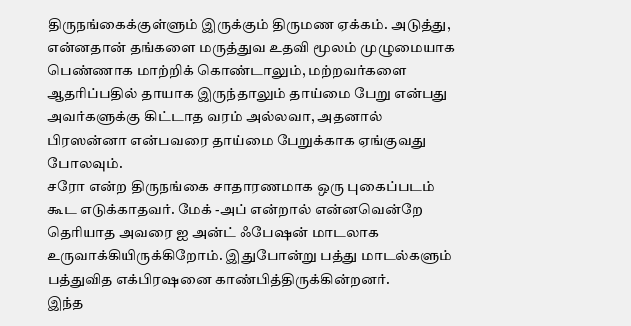திருநங்கைக்குள்ளும் இருக்கும் திருமண ஏக்கம். அடுத்து, என்னதான் தங்களை மருத்துவ உதவி மூலம் முழுமையாக பெண்ணாக மாற்றிக் கொண்டாலும், மற்றவர்களை ஆதரிப்பதில் தாயாக இருந்தாலும் தாய்மை பேறு என்பது அவர்களுக்கு கிட்டாத வரம் அல்லவா, அதனால் பிரஸன்னா என்பவரை தாய்மை பேறுக்காக ஏங்குவது போலவும்.
சரோ என்ற திருநங்கை சாதாரணமாக ஒரு புகைப்படம் கூட எடுக்காதவர். மேக் -அப் என்றால் என்னவென்றே தெரியாத அவரை ஐ அன்ட் ஃபேஷன் மாடலாக
உருவாக்கியிருக்கிறோம். இதுபோன்று பத்து மாடல்களும் பத்துவித எக்பிரஷனை காண்பித்திருக்கின்றனர்.
இந்த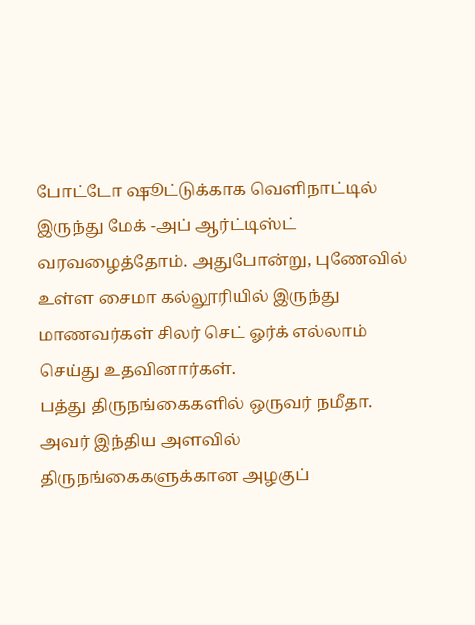போட்டோ ஷூட்டுக்காக வெளிநாட்டில் இருந்து மேக் -அப் ஆர்ட்டிஸ்ட் வரவழைத்தோம். அதுபோன்று, புணேவில் உள்ள சைமா கல்லூரியில் இருந்து மாணவர்கள் சிலர் செட் ஓர்க் எல்லாம் செய்து உதவினார்கள்.
பத்து திருநங்கைகளில் ஒருவர் நமீதா. அவர் இந்திய அளவில் திருநங்கைகளுக்கான அழகுப்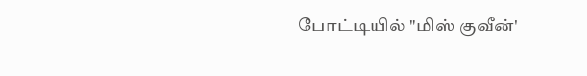போட்டியில் "மிஸ் குவீன்'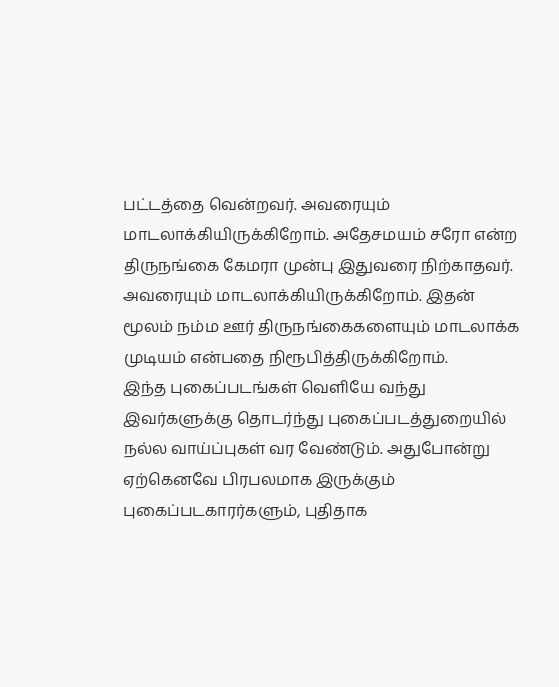பட்டத்தை வென்றவர். அவரையும் மாடலாக்கியிருக்கிறோம். அதேசமயம் சரோ என்ற திருநங்கை கேமரா முன்பு இதுவரை நிற்காதவர். அவரையும் மாடலாக்கியிருக்கிறோம். இதன் மூலம் நம்ம ஊர் திருநங்கைகளையும் மாடலாக்க முடியம் என்பதை நிரூபித்திருக்கிறோம்.
இந்த புகைப்படங்கள் வெளியே வந்து இவர்களுக்கு தொடர்ந்து புகைப்படத்துறையில் நல்ல வாய்ப்புகள் வர வேண்டும். அதுபோன்று ஏற்கெனவே பிரபலமாக இருக்கும் புகைப்படகாரர்களும், புதிதாக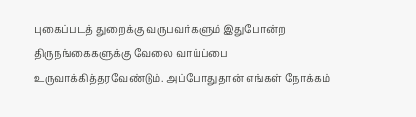புகைப்படத் துறைக்கு வருபவர்களும் இதுபோன்ற திருநங்கைகளுக்கு வேலை வாய்ப்பை உருவாக்கித்தரவேண்டும். அப்போதுதான் எங்கள் நோக்கம்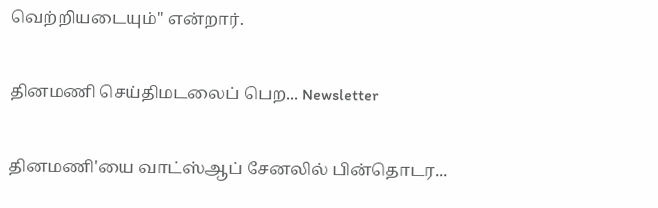வெற்றியடையும்'' என்றார்.

தினமணி செய்திமடலைப் பெற... Newsletter

தினமணி'யை வாட்ஸ்ஆப் சேனலில் பின்தொடர...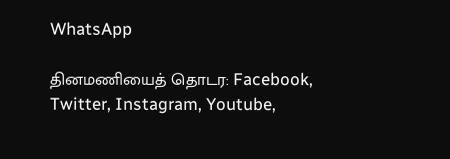WhatsApp

தினமணியைத் தொடர: Facebook, Twitter, Instagram, Youtube,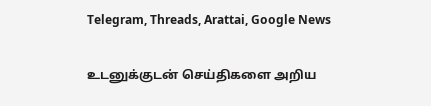Telegram, Threads, Arattai, Google News

உடனுக்குடன் செய்திகளை அறிய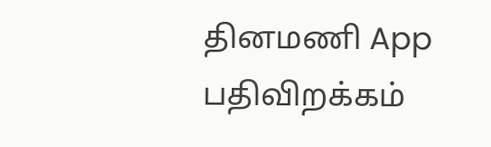தினமணி App பதிவிறக்கம்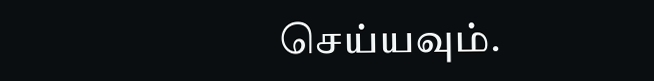செய்யவும்.